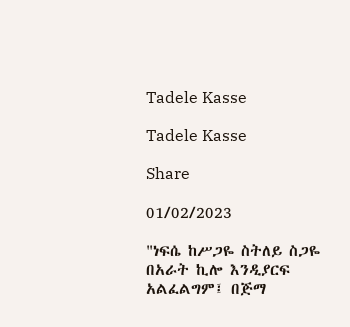Tadele Kasse

Tadele Kasse

Share

01/02/2023

"ነፍሴ ከሥጋዬ ስትለይ ስጋዬ በአራት ኪሎ እንዲያርፍ አልፈልግም፤ በጅማ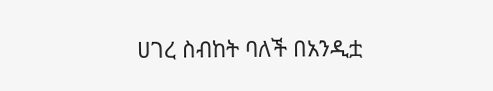ሀገረ ስብከት ባለች በአንዲቷ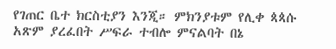የገጠር ቤተ ክርስቲያን እንጂ። ምክንያቱም የሊቀ ጳጳሱ አጽም ያረፈበት ሥፍራ ተብሎ ምናልባት በኔ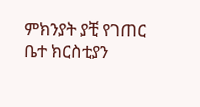ምክንያት ያቺ የገጠር ቤተ ክርስቲያን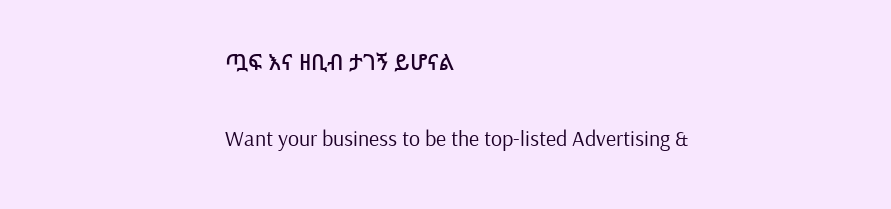ጧፍ እና ዘቢብ ታገኝ ይሆናል

Want your business to be the top-listed Advertising &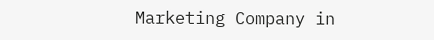Marketing Company in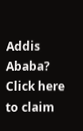Addis Ababa?
Click here to claim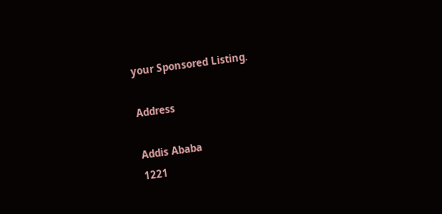your Sponsored Listing.

Address

Addis Ababa
1221